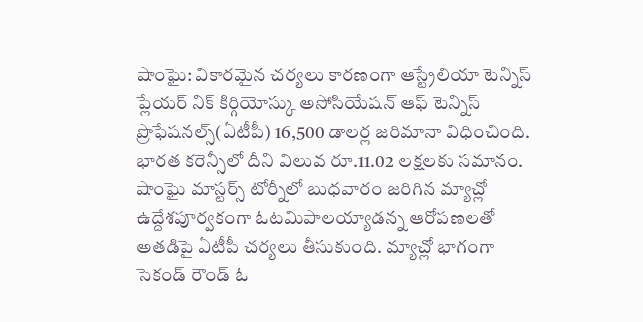షాంఘై: వికారమైన చర్యలు కారణంగా ఆస్ట్రేలియా టెన్నిస్ ప్లేయర్ నిక్ కిర్గియోస్కు అసోసియేషన్ ఆఫ్ టెన్నిస్ ప్రొఫేషనల్స్(ఏటీపీ) 16,500 డాలర్ల జరిమానా విధించింది. భారత కరెన్సీలో దీని విలువ రూ.11.02 లక్షలకు సమానం.
షాంఘై మాస్టర్స్ టోర్నీలో బుధవారం జరిగిన మ్యాచ్లో ఉద్దేశపూర్వకంగా ఓటమిపాలయ్యాడన్న ఆరోపణలతో అతడిపై ఏటీపీ చర్యలు తీసుకుంది. మ్యాచ్లో భాగంగా సెకండ్ రౌండ్ ఓ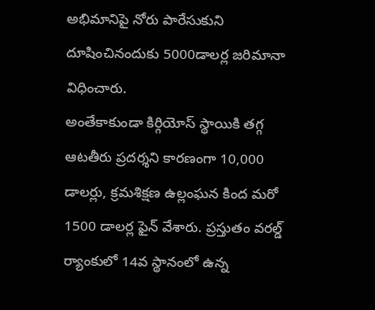అభిమానిపై నోరు పారేసుకుని దూషించినందుకు 5000డాలర్ల జరిమానా విధించారు.
అంతేకాకుండా కిర్గియోస్ స్థాయికి తగ్గ ఆటతీరు ప్రదర్శని కారణంగా 10,000 డాలర్లు, క్రమశిక్షణ ఉల్లంఘన కింద మరో 1500 డాలర్ల ఫైన్ వేశారు. ప్రస్తుతం వరల్డ్ ర్యాంకులో 14వ స్థానంలో ఉన్న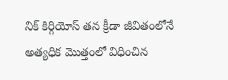నిక్ కిర్గియోస్ తన క్రీడా జీవితంలోనే అత్యధిక మొత్తంలో విధించిన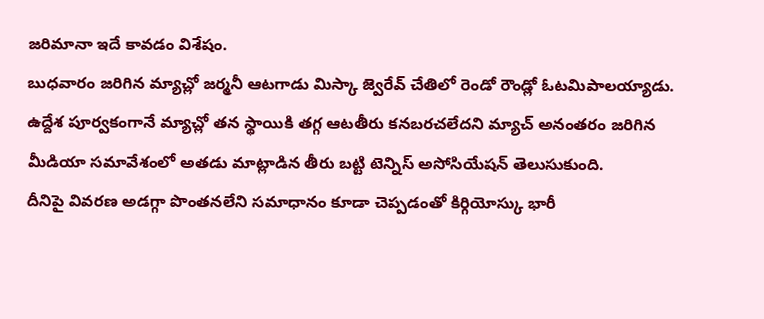జరిమానా ఇదే కావడం విశేషం.
బుధవారం జరిగిన మ్యాచ్లో జర్మనీ ఆటగాడు మిస్కా జ్వెరేవ్ చేతిలో రెండో రౌండ్లో ఓటమిపాలయ్యాడు. ఉద్దేశ పూర్వకంగానే మ్యాచ్లో తన స్థాయికి తగ్గ ఆటతీరు కనబరచలేదని మ్యాచ్ అనంతరం జరిగిన మీడియా సమావేశంలో అతడు మాట్లాడిన తీరు బట్టి టెన్నిస్ అసోసియేషన్ తెలుసుకుంది.
దీనిపై వివరణ అడగ్గా పొంతనలేని సమాధానం కూడా చెప్పడంతో కిర్గియోస్కు భారీ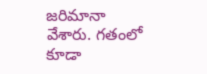జరిమానా వేశారు. గతంలో కూడా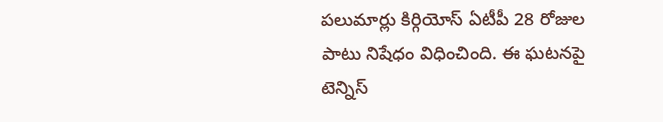పలుమార్లు కిర్గియోస్ ఏటీపీ 28 రోజుల పాటు నిషేధం విధించింది. ఈ ఘటనపై టెన్నిస్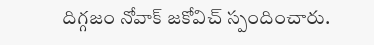దిగ్గజం నోవాక్ జకోవిచ్ స్పందించారు.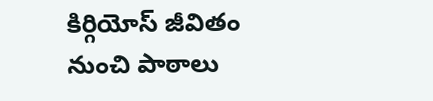కిర్గియోస్ జీవితం నుంచి పాఠాలు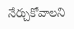నేర్చుకోవాలని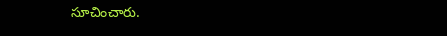సూచించారు.